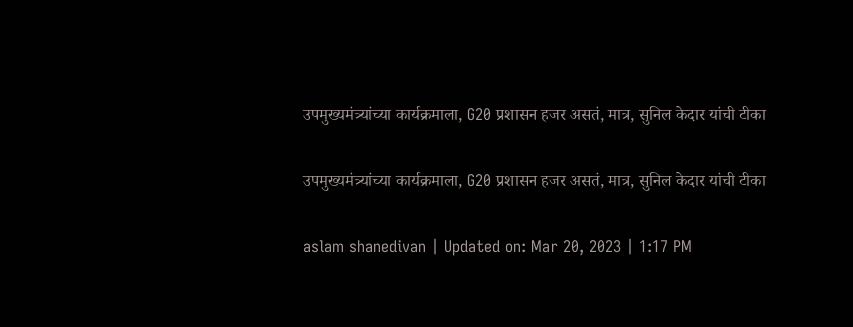उपमुख्यमंत्र्यांच्या कार्यक्रमाला, G20 प्रशासन हजर असतं, मात्र, सुनिल केदार यांची टीका

उपमुख्यमंत्र्यांच्या कार्यक्रमाला, G20 प्रशासन हजर असतं, मात्र, सुनिल केदार यांची टीका

aslam shanedivan | Updated on: Mar 20, 2023 | 1:17 PM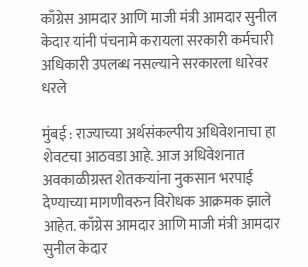काँग्रेस आमदार आणि माजी मंत्री आमदार सुनील केदार यांनी पंचनामे करायला सरकारी कर्मचारी अधिकारी उपलब्ध नसल्याने सरकारला धारेवर धरले

मुंबई : राज्याच्या अर्थसंकल्पीय अधिवेशनाचा हा शेवटचा आठवडा आहे. आज अधिवेशनात अवकाळीग्रस्त शेतकऱ्यांना नुकसान भरपाई देण्याच्या मागणीवरुन विरोधक आक्रमक झाले आहेत. काँग्रेस आमदार आणि माजी मंत्री आमदार सुनील केदार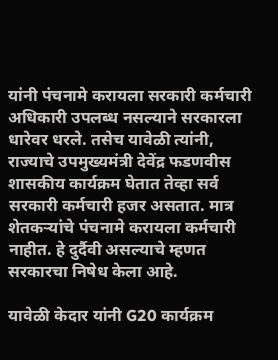यांनी पंचनामे करायला सरकारी कर्मचारी अधिकारी उपलब्ध नसल्याने सरकारला धारेवर धरले. तसेच यावेळी त्यांनी, राज्याचे उपमुख्यमंत्री देवेंद्र फडणवीस शासकीय कार्यक्रम घेतात तेव्हा सर्व सरकारी कर्मचारी हजर असतात. मात्र शेतकऱ्यांचे पंचनामे करायला कर्मचारी नाहीत. हे दुर्दैवी असल्याचे म्हणत सरकारचा निषेध केला आहे.

यावेळी केदार यांनी G20 कार्यक्रम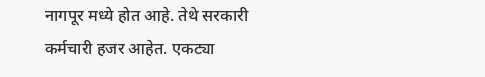नागपूर मध्ये होत आहे. तेथे सरकारी कर्मचारी हजर आहेत. एकट्या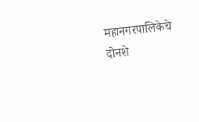महानगरपालिकेचे दोनशे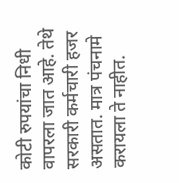कोटी रुपयांचा निधी वापरला जात आहे. तेथे सरकारी कर्मचारी हजर असतात. मात्र पंचनामे करायला ते नाहीत.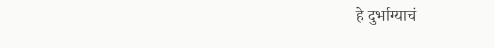हे दुर्भाग्याचं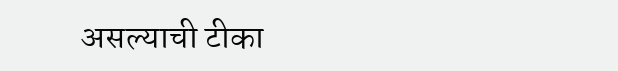असल्याची टीका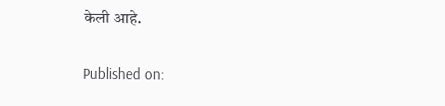केली आहे.

Published on: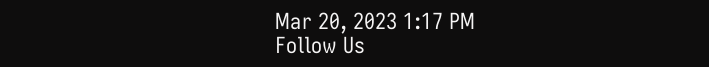Mar 20, 2023 1:17 PM
Follow Us